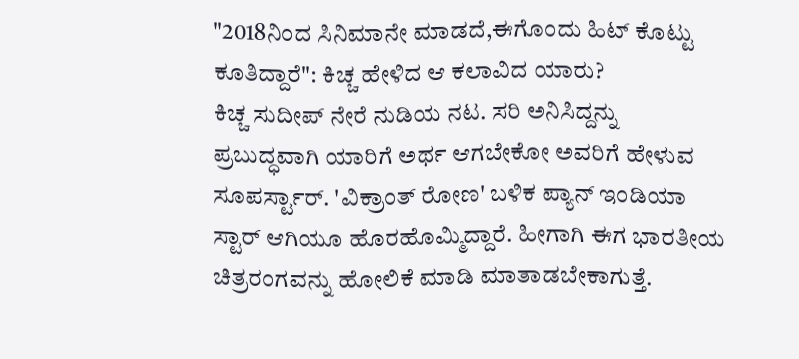"2018ನಿಂದ ಸಿನಿಮಾನೇ ಮಾಡದೆ,ಈಗೊಂದು ಹಿಟ್ ಕೊಟ್ಟು ಕೂತಿದ್ದಾರೆ": ಕಿಚ್ಚ ಹೇಳಿದ ಆ ಕಲಾವಿದ ಯಾರು?
ಕಿಚ್ಚ ಸುದೀಪ್ ನೇರೆ ನುಡಿಯ ನಟ. ಸರಿ ಅನಿಸಿದ್ದನ್ನು ಪ್ರಬುದ್ಧವಾಗಿ ಯಾರಿಗೆ ಅರ್ಥ ಆಗಬೇಕೋ ಅವರಿಗೆ ಹೇಳುವ ಸೂಪರ್ಸ್ಟಾರ್. 'ವಿಕ್ರಾಂತ್ ರೋಣ' ಬಳಿಕ ಪ್ಯಾನ್ ಇಂಡಿಯಾ ಸ್ಟಾರ್ ಆಗಿಯೂ ಹೊರಹೊಮ್ಮಿದ್ದಾರೆ. ಹೀಗಾಗಿ ಈಗ ಭಾರತೀಯ ಚಿತ್ರರಂಗವನ್ನು ಹೋಲಿಕೆ ಮಾಡಿ ಮಾತಾಡಬೇಕಾಗುತ್ತೆ.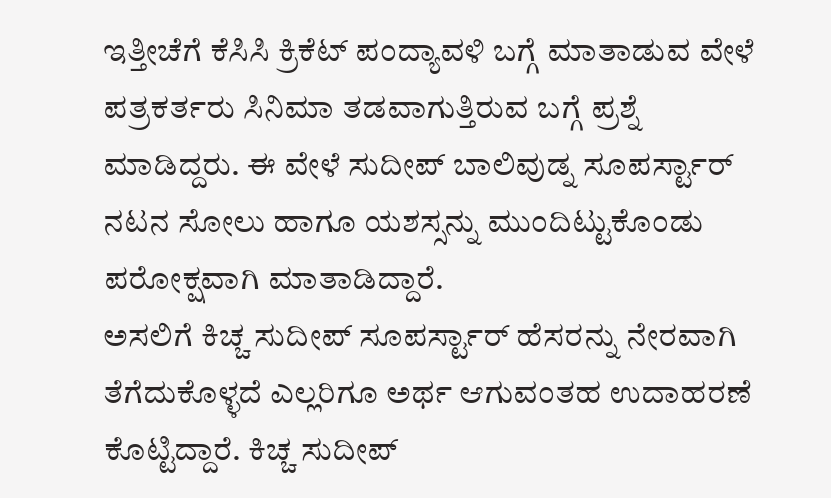ಇತ್ತೀಚೆಗೆ ಕೆಸಿಸಿ ಕ್ರಿಕೆಟ್ ಪಂದ್ಯಾವಳಿ ಬಗ್ಗೆ ಮಾತಾಡುವ ವೇಳೆ ಪತ್ರಕರ್ತರು ಸಿನಿಮಾ ತಡವಾಗುತ್ತಿರುವ ಬಗ್ಗೆ ಪ್ರಶ್ನೆ ಮಾಡಿದ್ದರು. ಈ ವೇಳೆ ಸುದೀಪ್ ಬಾಲಿವುಡ್ನ ಸೂಪರ್ಸ್ಟಾರ್ ನಟನ ಸೋಲು ಹಾಗೂ ಯಶಸ್ಸನ್ನು ಮುಂದಿಟ್ಟುಕೊಂಡು ಪರೋಕ್ಷವಾಗಿ ಮಾತಾಡಿದ್ದಾರೆ.
ಅಸಲಿಗೆ ಕಿಚ್ಚ ಸುದೀಪ್ ಸೂಪರ್ಸ್ಟಾರ್ ಹೆಸರನ್ನು ನೇರವಾಗಿ ತೆಗೆದುಕೊಳ್ಳದೆ ಎಲ್ಲರಿಗೂ ಅರ್ಥ ಆಗುವಂತಹ ಉದಾಹರಣೆ ಕೊಟ್ಟಿದ್ದಾರೆ. ಕಿಚ್ಚ ಸುದೀಪ್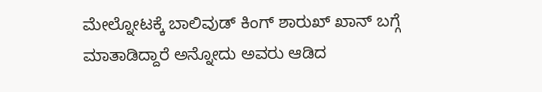ಮೇಲ್ನೋಟಕ್ಕೆ ಬಾಲಿವುಡ್ ಕಿಂಗ್ ಶಾರುಖ್ ಖಾನ್ ಬಗ್ಗೆ ಮಾತಾಡಿದ್ದಾರೆ ಅನ್ನೋದು ಅವರು ಆಡಿದ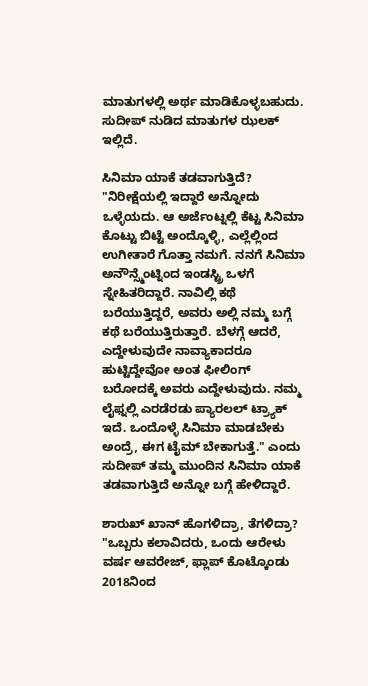ಮಾತುಗಳಲ್ಲಿ ಅರ್ಥ ಮಾಡಿಕೊಳ್ಳಬಹುದು. ಸುದೀಪ್ ನುಡಿದ ಮಾತುಗಳ ಝಲಕ್ ಇಲ್ಲಿದೆ.

ಸಿನಿಮಾ ಯಾಕೆ ತಡವಾಗುತ್ತಿದೆ?
"ನಿರೀಕ್ಷೆಯಲ್ಲಿ ಇದ್ದಾರೆ ಅನ್ನೋದು ಒಳ್ಳೆಯದು. ಆ ಅರ್ಜೆಂಟ್ನಲ್ಲಿ ಕೆಟ್ಟ ಸಿನಿಮಾ ಕೊಟ್ಟು ಬಿಟ್ಟೆ ಅಂದ್ಕೊಳ್ಳಿ, ಎಲ್ಲೆಲ್ಲಿಂದ ಉಗೀತಾರೆ ಗೊತ್ತಾ ನಮಗೆ. ನನಗೆ ಸಿನಿಮಾ ಅನೌನ್ಸ್ಮೆಂಟ್ನಿಂದ ಇಂಡಸ್ಟ್ರಿ ಒಳಗೆ ಸ್ನೇಹಿತರಿದ್ದಾರೆ. ನಾವಿಲ್ಲಿ ಕಥೆ ಬರೆಯುತ್ತಿದ್ದರೆ, ಅವರು ಅಲ್ಲಿ ನಮ್ಮ ಬಗ್ಗೆ ಕಥೆ ಬರೆಯುತ್ತಿರುತ್ತಾರೆ. ಬೆಳಗ್ಗೆ ಆದರೆ, ಎದ್ದೇಳುವುದೇ ನಾವ್ಯಾಕಾದರೂ ಹುಟ್ಟಿದ್ದೇವೋ ಅಂತ ಫೀಲಿಂಗ್ ಬರೋದಕ್ಕೆ ಅವರು ಎದ್ದೇಳುವುದು. ನಮ್ಮ ಲೈಫ್ನಲ್ಲಿ ಎರಡೆರಡು ಪ್ಯಾರಲಲ್ ಟ್ರ್ಯಾಕ್ ಇದೆ. ಒಂದೊಳ್ಳೆ ಸಿನಿಮಾ ಮಾಡಬೇಕು ಅಂದ್ರೆ, ಈಗ ಟೈಮ್ ಬೇಕಾಗುತ್ತೆ." ಎಂದು ಸುದೀಪ್ ತಮ್ಮ ಮುಂದಿನ ಸಿನಿಮಾ ಯಾಕೆ ತಡವಾಗುತ್ತಿದೆ ಅನ್ನೋ ಬಗ್ಗೆ ಹೇಳಿದ್ದಾರೆ.

ಶಾರುಖ್ ಖಾನ್ ಹೊಗಳಿದ್ರಾ, ತೆಗಳಿದ್ರಾ?
"ಒಬ್ಬರು ಕಲಾವಿದರು, ಒಂದು ಆರೇಳು ವರ್ಷ ಆವರೇಜ್, ಫ್ಲಾಪ್ ಕೊಟ್ಕೊಂಡು 2018ನಿಂದ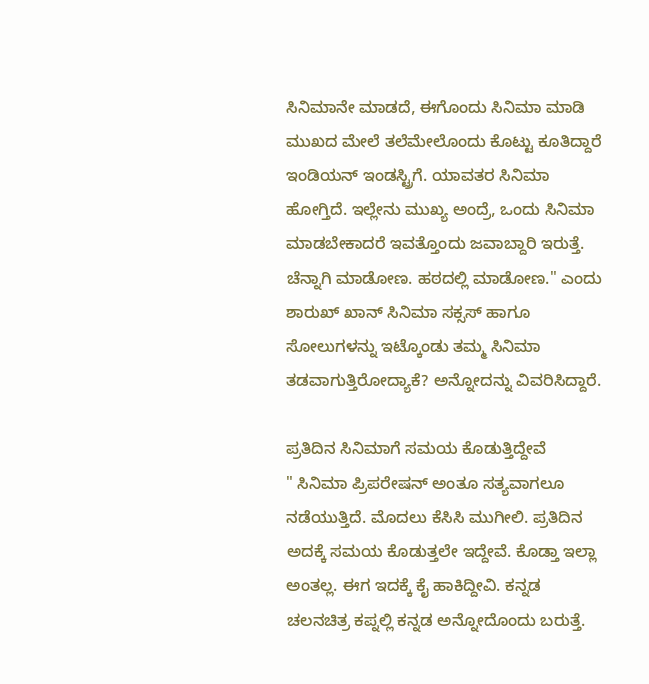ಸಿನಿಮಾನೇ ಮಾಡದೆ, ಈಗೊಂದು ಸಿನಿಮಾ ಮಾಡಿ ಮುಖದ ಮೇಲೆ ತಲೆಮೇಲೊಂದು ಕೊಟ್ಟು ಕೂತಿದ್ದಾರೆ ಇಂಡಿಯನ್ ಇಂಡಸ್ಟ್ರಿಗೆ. ಯಾವತರ ಸಿನಿಮಾ ಹೋಗ್ತಿದೆ. ಇಲ್ಲೇನು ಮುಖ್ಯ ಅಂದ್ರೆ, ಒಂದು ಸಿನಿಮಾ ಮಾಡಬೇಕಾದರೆ ಇವತ್ತೊಂದು ಜವಾಬ್ದಾರಿ ಇರುತ್ತೆ. ಚೆನ್ನಾಗಿ ಮಾಡೋಣ. ಹಠದಲ್ಲಿ ಮಾಡೋಣ." ಎಂದು ಶಾರುಖ್ ಖಾನ್ ಸಿನಿಮಾ ಸಕ್ಸಸ್ ಹಾಗೂ ಸೋಲುಗಳನ್ನು ಇಟ್ಕೊಂಡು ತಮ್ಮ ಸಿನಿಮಾ ತಡವಾಗುತ್ತಿರೋದ್ಯಾಕೆ? ಅನ್ನೋದನ್ನು ವಿವರಿಸಿದ್ದಾರೆ.

ಪ್ರತಿದಿನ ಸಿನಿಮಾಗೆ ಸಮಯ ಕೊಡುತ್ತಿದ್ದೇವೆ
" ಸಿನಿಮಾ ಪ್ರಿಪರೇಷನ್ ಅಂತೂ ಸತ್ಯವಾಗಲೂ ನಡೆಯುತ್ತಿದೆ. ಮೊದಲು ಕೆಸಿಸಿ ಮುಗೀಲಿ. ಪ್ರತಿದಿನ ಅದಕ್ಕೆ ಸಮಯ ಕೊಡುತ್ತಲೇ ಇದ್ದೇವೆ. ಕೊಡ್ತಾ ಇಲ್ಲಾ ಅಂತಲ್ಲ. ಈಗ ಇದಕ್ಕೆ ಕೈ ಹಾಕಿದ್ದೀವಿ. ಕನ್ನಡ ಚಲನಚಿತ್ರ ಕಪ್ನಲ್ಲಿ ಕನ್ನಡ ಅನ್ನೋದೊಂದು ಬರುತ್ತೆ.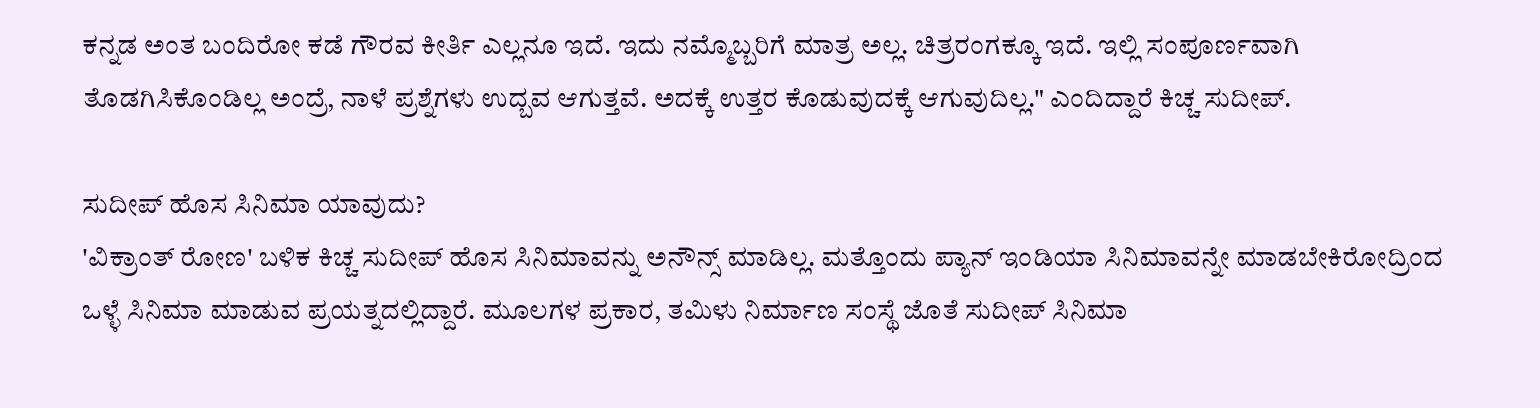ಕನ್ನಡ ಅಂತ ಬಂದಿರೋ ಕಡೆ ಗೌರವ ಕೀರ್ತಿ ಎಲ್ಲನೂ ಇದೆ. ಇದು ನಮ್ಮೊಬ್ಬರಿಗೆ ಮಾತ್ರ ಅಲ್ಲ. ಚಿತ್ರರಂಗಕ್ಕೂ ಇದೆ. ಇಲ್ಲಿ ಸಂಪೂರ್ಣವಾಗಿ ತೊಡಗಿಸಿಕೊಂಡಿಲ್ಲ ಅಂದ್ರೆ, ನಾಳೆ ಪ್ರಶ್ನೆಗಳು ಉದ್ಬವ ಆಗುತ್ತವೆ. ಅದಕ್ಕೆ ಉತ್ತರ ಕೊಡುವುದಕ್ಕೆ ಆಗುವುದಿಲ್ಲ." ಎಂದಿದ್ದಾರೆ ಕಿಚ್ಚ ಸುದೀಪ್.

ಸುದೀಪ್ ಹೊಸ ಸಿನಿಮಾ ಯಾವುದು?
'ವಿಕ್ರಾಂತ್ ರೋಣ' ಬಳಿಕ ಕಿಚ್ಚ ಸುದೀಪ್ ಹೊಸ ಸಿನಿಮಾವನ್ನು ಅನೌನ್ಸ್ ಮಾಡಿಲ್ಲ. ಮತ್ತೊಂದು ಪ್ಯಾನ್ ಇಂಡಿಯಾ ಸಿನಿಮಾವನ್ನೇ ಮಾಡಬೇಕಿರೋದ್ರಿಂದ ಒಳ್ಳೆ ಸಿನಿಮಾ ಮಾಡುವ ಪ್ರಯತ್ನದಲ್ಲಿದ್ದಾರೆ. ಮೂಲಗಳ ಪ್ರಕಾರ, ತಮಿಳು ನಿರ್ಮಾಣ ಸಂಸ್ಥೆ ಜೊತೆ ಸುದೀಪ್ ಸಿನಿಮಾ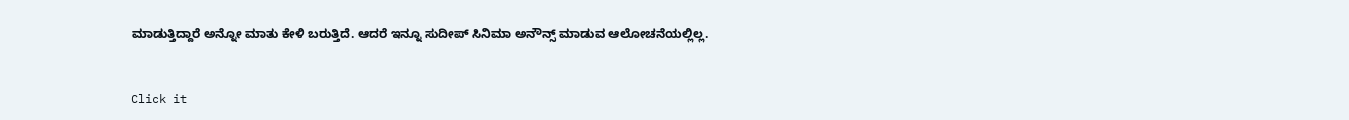ಮಾಡುತ್ತಿದ್ದಾರೆ ಅನ್ನೋ ಮಾತು ಕೇಳಿ ಬರುತ್ತಿದೆ. ಆದರೆ ಇನ್ನೂ ಸುದೀಪ್ ಸಿನಿಮಾ ಅನೌನ್ಸ್ ಮಾಡುವ ಆಲೋಚನೆಯಲ್ಲಿಲ್ಲ.


Click it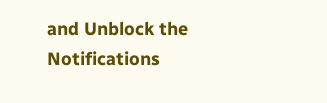and Unblock the Notifications